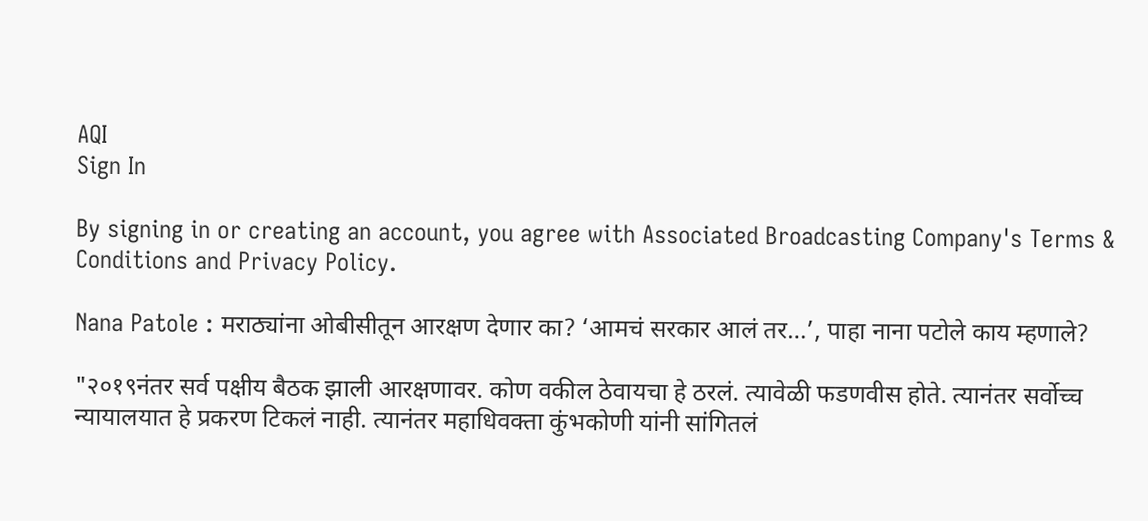AQI
Sign In

By signing in or creating an account, you agree with Associated Broadcasting Company's Terms & Conditions and Privacy Policy.

Nana Patole : मराठ्यांना ओबीसीतून आरक्षण देणार का? ‘आमचं सरकार आलं तर…’, पाहा नाना पटोले काय म्हणाले?

"२०१९नंतर सर्व पक्षीय बैठक झाली आरक्षणावर. कोण वकील ठेवायचा हे ठरलं. त्यावेळी फडणवीस होते. त्यानंतर सर्वोच्च न्यायालयात हे प्रकरण टिकलं नाही. त्यानंतर महाधिवक्ता कुंभकोणी यांनी सांगितलं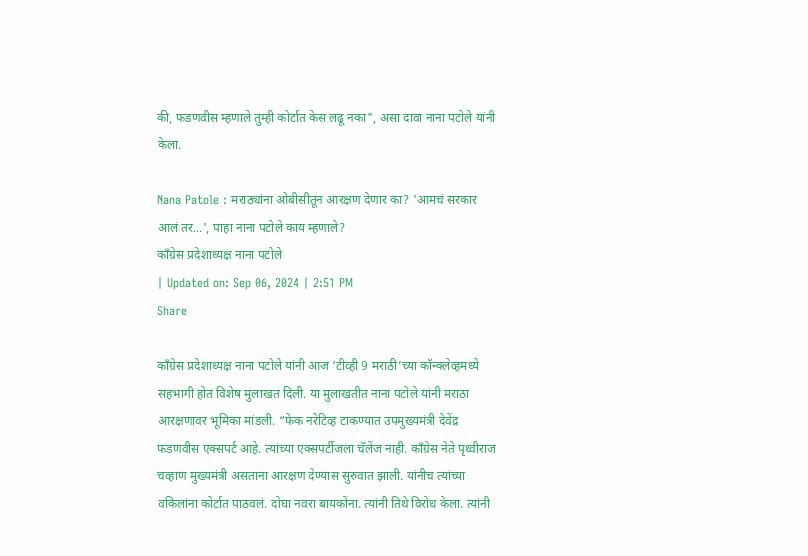की, फडणवीस म्हणाले तुम्ही कोर्टात केस लढू नका", असा दावा नाना पटोले यांनी केला.

Nana Patole : मराठ्यांना ओबीसीतून आरक्षण देणार का? 'आमचं सरकार आलं तर...', पाहा नाना पटोले काय म्हणाले?
काँग्रेस प्रदेशाध्यक्ष नाना पटोले
| Updated on: Sep 06, 2024 | 2:51 PM
Share

काँग्रेस प्रदेशाध्यक्ष नाना पटोले यांनी आज ‘टीव्ही 9 मराठी’च्या कॉन्क्लेव्हमध्ये सहभागी होत विशेष मुलाखत दिली. या मुलाखतीत नाना पटोले यांनी मराठा आरक्षणावर भूमिका मांडली. “फेक नरेटिव्ह टाकण्यात उपमुख्यमंत्री देवेंद्र फडणवीस एक्सपर्ट आहे. त्यांच्या एक्सपर्टीजला चॅलेंज नाही. काँग्रेस नेते पृथ्वीराज चव्हाण मुख्यमंत्री असताना आरक्षण देण्यास सुरुवात झाली. यांनीच त्यांच्या वकिलांना कोर्टात पाठवलं. दोघा नवरा बायकोंना. त्यांनी तिथे विरोध केला. त्यांनी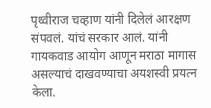पृथ्वीराज चव्हाण यांनी दिलेलं आरक्षण संपवलं. यांचं सरकार आलं. यांनी गायकवाड आयोग आणून मराठा मागास असल्याचं दाखवण्याचा अयशस्वी प्रयत्न केला.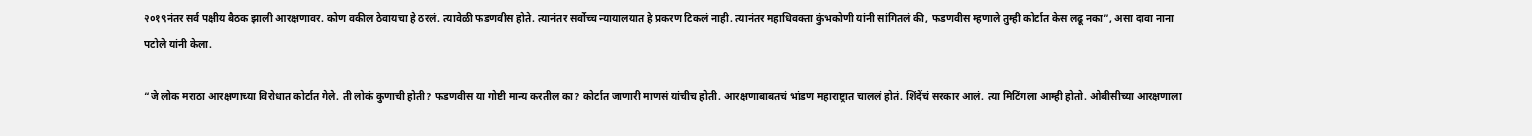२०१९नंतर सर्व पक्षीय बैठक झाली आरक्षणावर. कोण वकील ठेवायचा हे ठरलं. त्यावेळी फडणवीस होते. त्यानंतर सर्वोच्च न्यायालयात हे प्रकरण टिकलं नाही. त्यानंतर महाधिवक्ता कुंभकोणी यांनी सांगितलं की, फडणवीस म्हणाले तुम्ही कोर्टात केस लढू नका”, असा दावा नाना पटोले यांनी केला.

“जे लोक मराठा आरक्षणाच्या विरोधात कोर्टात गेले. ती लोकं कुणाची होती? फडणवीस या गोष्टी मान्य करतील का? कोर्टात जाणारी माणसं यांचीच होती. आरक्षणाबाबतचं भांडण महाराष्ट्रात चाललं होतं. शिंदेंचं सरकार आलं. त्या मिटिंगला आम्ही होतो. ओबीसीच्या आरक्षणाला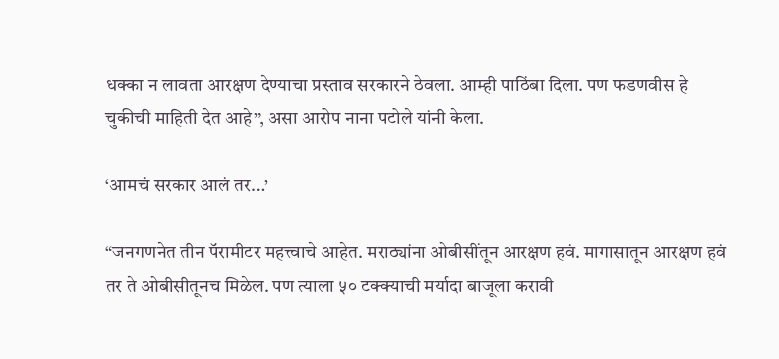धक्का न लावता आरक्षण देण्याचा प्रस्ताव सरकारने ठेवला. आम्ही पाठिंबा दिला. पण फडणवीस हे चुकीची माहिती देत आहे”, असा आरोप नाना पटोले यांनी केला.

‘आमचं सरकार आलं तर…’

“जनगणनेत तीन पॅरामीटर महत्त्वाचे आहेत. मराठ्यांना ओबीसींतून आरक्षण हवं. मागासातून आरक्षण हवं तर ते ओबीसीतूनच मिळेल. पण त्याला ५० टक्क्याची मर्यादा बाजूला करावी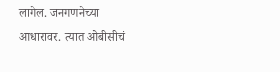लागेल. जनगणनेच्या आधारावर. त्यात ओबीसीचं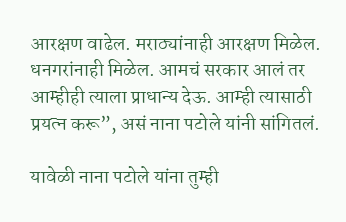आरक्षण वाढेल. मराठ्यांनाही आरक्षण मिळेल. धनगरांनाही मिळेल. आमचं सरकार आलं तर आम्हीही त्याला प्राधान्य देऊ. आम्ही त्यासाठी प्रयत्न करू”, असं नाना पटोले यांनी सांगितलं.

यावेळी नाना पटोले यांना तुम्ही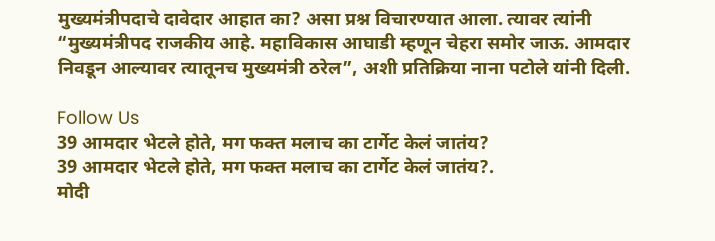मुख्यमंत्रीपदाचे दावेदार आहात का? असा प्रश्न विचारण्यात आला. त्यावर त्यांनी “मुख्यमंत्रीपद राजकीय आहे. महाविकास आघाडी म्हणून चेहरा समोर जाऊ. आमदार निवडून आल्यावर त्यातूनच मुख्यमंत्री ठरेल”, अशी प्रतिक्रिया नाना पटोले यांनी दिली.

Follow Us
39 आमदार भेटले होते, मग फक्त मलाच का टार्गेट केलं जातंय?
39 आमदार भेटले होते, मग फक्त मलाच का टार्गेट केलं जातंय?.
मोदी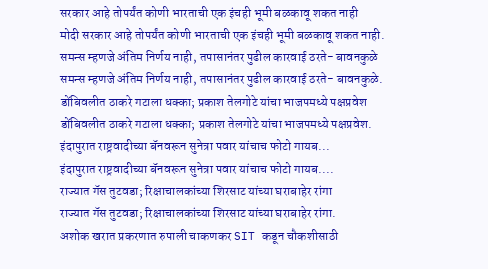सरकार आहे तोपर्यंत कोणी भारताची एक इंचही भूमी बळकावू शकत नाही
मोदी सरकार आहे तोपर्यंत कोणी भारताची एक इंचही भूमी बळकावू शकत नाही.
समन्स म्हणजे अंतिम निर्णय नाही, तपासानंतर पुढील कारवाई ठरते- बावनकुळे
समन्स म्हणजे अंतिम निर्णय नाही, तपासानंतर पुढील कारवाई ठरते- बावनकुळे.
डोंबिवलीत ठाकरे गटाला धक्का; प्रकाश तेलगोटे यांचा भाजपमध्ये पक्षप्रवेश
डोंबिवलीत ठाकरे गटाला धक्का; प्रकाश तेलगोटे यांचा भाजपमध्ये पक्षप्रवेश.
इंदापुरात राष्ट्रवादीच्या बॅनवरून सुनेत्रा पवार यांचाच फोटो गायब...
इंदापुरात राष्ट्रवादीच्या बॅनवरून सुनेत्रा पवार यांचाच फोटो गायब....
राज्यात गॅस तुटवडा; रिक्षाचालकांच्या शिरसाट यांच्या घराबाहेर रांगा
राज्यात गॅस तुटवडा; रिक्षाचालकांच्या शिरसाट यांच्या घराबाहेर रांगा.
अशोक खरात प्रकरणात रुपाली चाकणकर SIT कडून चौकशीसाठी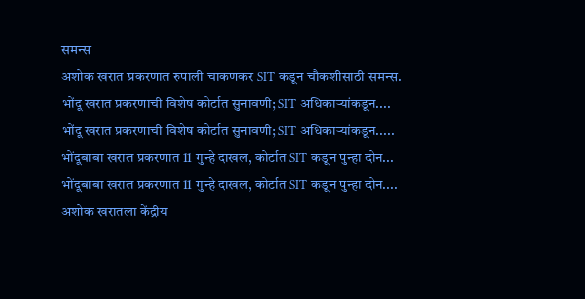समन्स
अशोक खरात प्रकरणात रुपाली चाकणकर SIT कडून चौकशीसाठी समन्स.
भोंदू खरात प्रकरणाची विशेष कोर्टात सुनावणी; SIT अधिकाऱ्यांकडून....
भोंदू खरात प्रकरणाची विशेष कोर्टात सुनावणी; SIT अधिकाऱ्यांकडून.....
भोंदूबाबा खरात प्रकरणात 11 गुन्हे दाखल, कोर्टात SIT कडून पुन्हा दोन...
भोंदूबाबा खरात प्रकरणात 11 गुन्हे दाखल, कोर्टात SIT कडून पुन्हा दोन....
अशोक खरातला केंद्रीय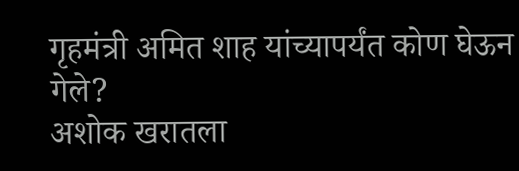गृहमंत्री अमित शाह यांच्यापर्यंत कोण घेऊन गेले?
अशोक खरातला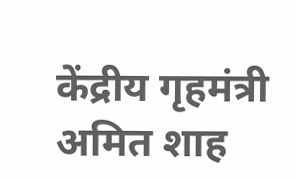केंद्रीय गृहमंत्री अमित शाह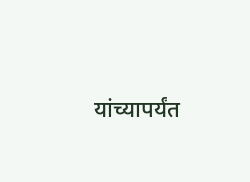यांच्यापर्यंत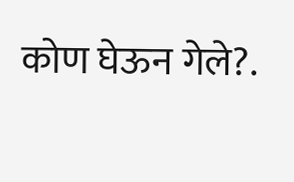कोण घेऊन गेले?.